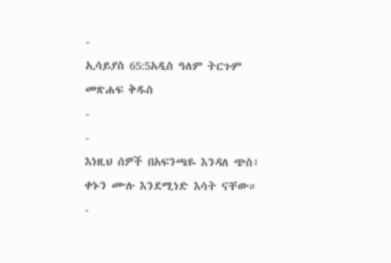-
ኢሳይያስ 65:5አዲስ ዓለም ትርጉም መጽሐፍ ቅዱስ
-
-
እነዚህ ሰዎች በአፍንጫዬ እንዳለ ጭስ፣ ቀኑን ሙሉ እንደሚነድ እሳት ናቸው።
-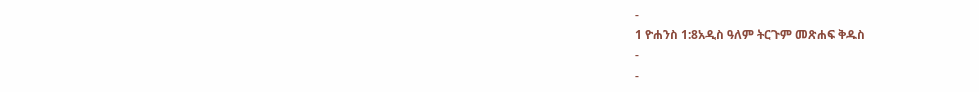-
1 ዮሐንስ 1:8አዲስ ዓለም ትርጉም መጽሐፍ ቅዱስ
-
-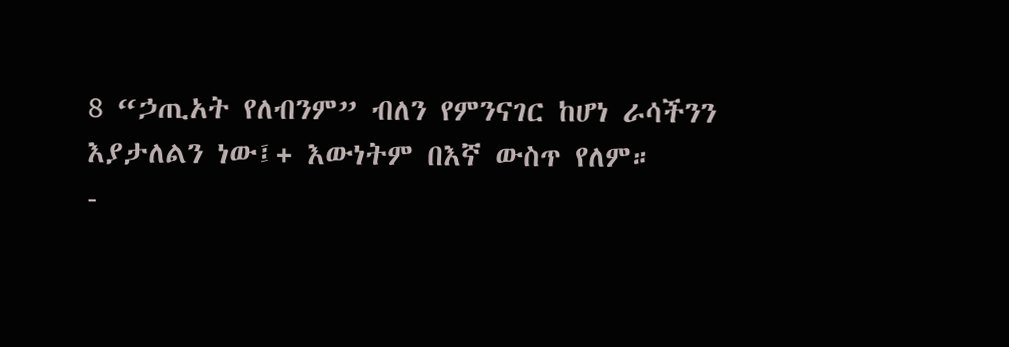8 “ኃጢአት የለብንም” ብለን የምንናገር ከሆነ ራሳችንን እያታለልን ነው፤+ እውነትም በእኛ ውስጥ የለም።
-